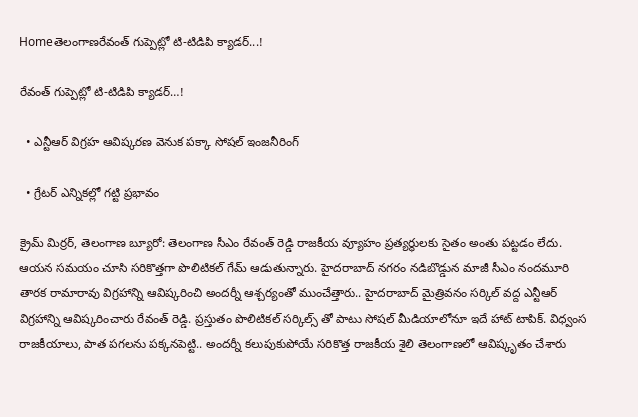Homeతెలంగాణరేవంత్ గుప్పెట్లో టి-టిడిపి క్యాడర్...!

రేవంత్ గుప్పెట్లో టి-టిడిపి క్యాడర్…!

  • ఎన్టీఆర్ విగ్రహ ఆవిష్కరణ వెనుక పక్కా సోషల్ ఇంజనీరింగ్

  • గ్రేటర్ ఎన్నికల్లో గట్టి ప్రభావం

క్రైమ్ మిర్రర్, తెలంగాణ బ్యూరో: తెలంగాణ సీఎం రేవంత్ రెడ్డి రాజకీయ వ్యూహం ప్రత్యర్థులకు సైతం అంతు పట్టడం లేదు. ఆయన సమయం చూసి సరికొత్తగా పొలిటికల్ గేమ్ ఆడుతున్నారు. హైదరాబాద్ నగరం నడిబొడ్డున మాజీ సీఎం నందమూరి తారక రామారావు విగ్రహాన్ని ఆవిష్కరించి అందర్నీ ఆశ్చర్యంతో ముంచేత్తారు.. హైదరాబాద్ మైత్రివనం సర్కిల్ వద్ద ఎన్టీఆర్ విగ్రహాన్ని ఆవిష్కరించారు రేవంత్ రెడ్డి. ప్రస్తుతం పొలిటికల్ సర్కిల్స్ తో పాటు సోషల్ మీడియాలోనూ ఇదే హాట్ టాపిక్. విధ్వంస రాజకీయాలు, పాత పగలను పక్కనపెట్టి.. అందర్నీ కలుపుకుపోయే సరికొత్త రాజకీయ శైలి తెలంగాణలో ఆవిష్కృతం చేశారు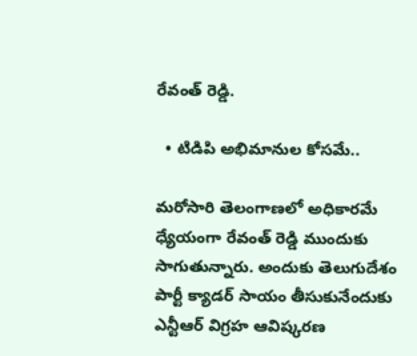రేవంత్ రెడ్డి.

  • టిడిపి అభిమానుల కోసమే..

మరోసారి తెలంగాణలో అధికారమే ధ్యేయంగా రేవంత్ రెడ్డి ముందుకు సాగుతున్నారు. అందుకు తెలుగుదేశం పార్టీ క్యాడర్ సాయం తీసుకునేందుకు ఎన్టీఆర్ విగ్రహ ఆవిష్కరణ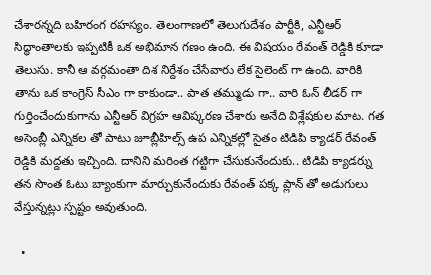చేశారన్నది బహిరంగ రహస్యం. తెలంగాణలో తెలుగుదేశం పార్టీకి, ఎన్టీఆర్ సిద్ధాంతాలకు ఇప్పటికీ ఒక అభిమాన గణం ఉంది. ఈ విషయం రేవంత్ రెడ్డికి కూడా తెలుసు. కానీ ఆ వర్గమంతా దిశ నిర్దేశం చేసేవారు లేక సైలెంట్ గా ఉంది. వారికి తాను ఒక కాంగ్రెస్ సీఎం గా కాకుండా.. పాత తమ్ముడు గా.. వారి ఓన్ లీడర్ గా గుర్తించేందుకుగాను ఎన్టీఆర్ విగ్రహ ఆవిష్కరణ చేశారు అనేది విశ్లేషకుల మాట. గత అసెంబ్లీ ఎన్నికల తో పాటు జూబ్లీహిల్స్ ఉప ఎన్నికల్లో సైతం టిడిపి క్యాడర్ రేవంత్ రెడ్డికి మద్దతు ఇచ్చింది. దానిని మరింత గట్టిగా చేసుకునేందుకు.. టిడిపి క్యాడర్ను తన సొంత ఓటు బ్యాంకుగా మార్చుకునేందుకు రేవంత్ పక్క ప్లాన్ తో అడుగులు వేస్తున్నట్లు స్పష్టం అవుతుంది.

  •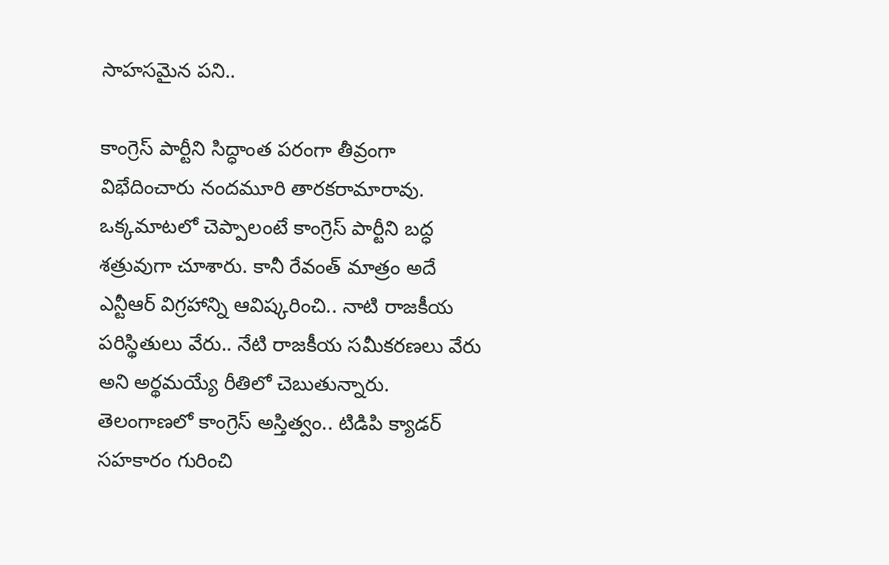సాహసమైన పని..

కాంగ్రెస్ పార్టీని సిద్ధాంత పరంగా తీవ్రంగా విభేదించారు నందమూరి తారకరామారావు. ఒక్కమాటలో చెప్పాలంటే కాంగ్రెస్ పార్టీని బద్ధ శత్రువుగా చూశారు. కానీ రేవంత్ మాత్రం అదే ఎన్టీఆర్ విగ్రహాన్ని ఆవిష్కరించి.. నాటి రాజకీయ పరిస్థితులు వేరు.. నేటి రాజకీయ సమీకరణలు వేరు అని అర్థమయ్యే రీతిలో చెబుతున్నారు. తెలంగాణలో కాంగ్రెస్ అస్తిత్వం.. టిడిపి క్యాడర్ సహకారం గురించి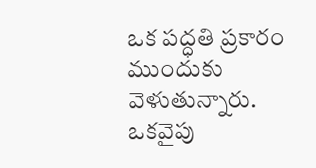ఒక పద్ధతి ప్రకారం ముందుకు వెళుతున్నారు. ఒకవైపు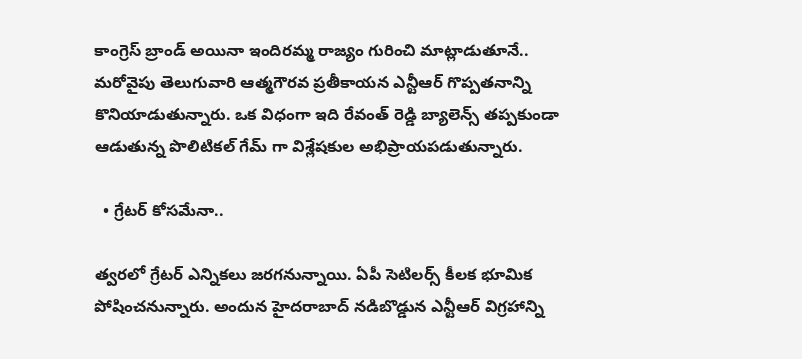కాంగ్రెస్ బ్రాండ్ అయినా ఇందిరమ్మ రాజ్యం గురించి మాట్లాడుతూనే.. మరోవైపు తెలుగువారి ఆత్మగౌరవ ప్రతీకాయన ఎన్టీఆర్ గొప్పతనాన్ని కొనియాడుతున్నారు. ఒక విధంగా ఇది రేవంత్ రెడ్డి బ్యాలెన్స్ తప్పకుండా ఆడుతున్న పొలిటికల్ గేమ్ గా విశ్లేషకుల అభిప్రాయపడుతున్నారు.

  • గ్రేటర్ కోసమేనా..

త్వరలో గ్రేటర్ ఎన్నికలు జరగనున్నాయి. ఏపీ సెటిలర్స్ కీలక భూమిక పోషించనున్నారు. అందున హైదరాబాద్ నడిబొడ్డున ఎన్టీఆర్ విగ్రహాన్ని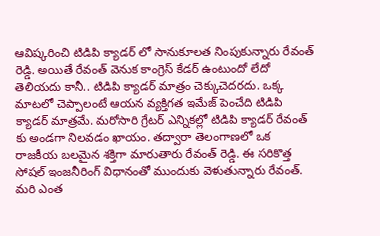ఆవిష్కరించి టిడిపి క్యాడర్ లో సానుకూలత నింపుకున్నారు రేవంత్ రెడ్డి. అయితే రేవంత్ వెనుక కాంగ్రెస్ కేడర్ ఉంటుందో లేదో తెలియదు కానీ.. టిడిపి క్యాడర్ మాత్రం చెక్కుచెదరదు. ఒక్క మాటలో చెప్పాలంటే ఆయన వ్యక్తిగత ఇమేజ్ పెంచేది టిడిపి క్యాడర్ మాత్రమే. మరోసారి గ్రేటర్ ఎన్నికల్లో టిడిపి క్యాడర్ రేవంత్ కు అండగా నిలవడం ఖాయం. తద్వారా తెలంగాణలో ఒక రాజకీయ బలమైన శక్తిగా మారుతారు రేవంత్ రెడ్డి. ఈ సరికొత్త సోషల్ ఇంజనీరింగ్ విధానంతో ముందుకు వెళుతున్నారు రేవంత్. మరి ఎంత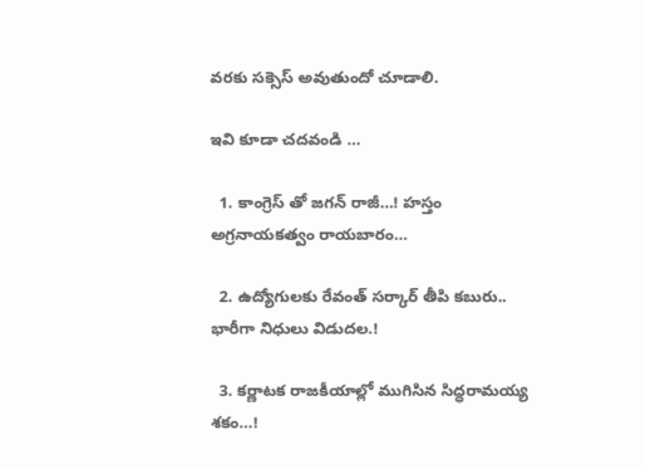వరకు సక్సెస్ అవుతుందో చూడాలి.

ఇవి కూడా చదవండి …

  1. కాంగ్రెస్ తో జగన్ రాజీ…! హస్తం అగ్రనాయకత్వం రాయబారం…

  2. ఉద్యోగులకు రేవంత్‌ సర్కార్‌ తీపి కబురు.. భారీగా నిధులు విడుదల.!

  3. కర్ణాటక రాజకీయాల్లో ముగిసిన సిద్ధరామయ్య శకం…!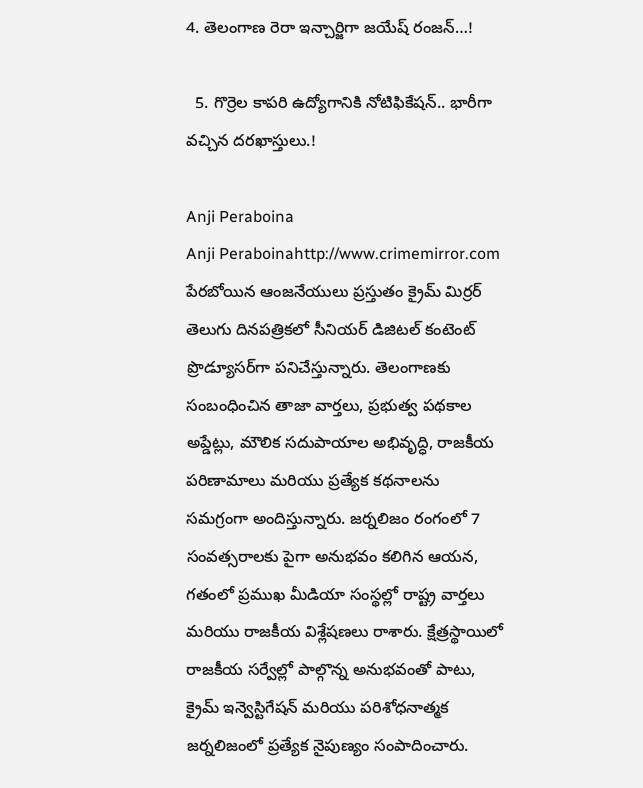4. తెలంగాణ రెరా ఇన్చార్జిగా జయేష్ రంజన్…!

  5. గొర్రెల కాపరి ఉద్యోగానికి నోటిఫికేషన్.. భారీగా వచ్చిన దరఖాస్తులు.!

Anji Peraboina
Anji Peraboinahttp://www.crimemirror.com
పేరబోయిన ఆంజనేయులు ప్రస్తుతం క్రైమ్ మిర్రర్ తెలుగు దినపత్రికలో సీనియర్ డిజిటల్ కంటెంట్ ప్రొడ్యూసర్‌గా పనిచేస్తున్నారు. తెలంగాణకు సంబంధించిన తాజా వార్తలు, ప్రభుత్వ పథకాల అప్డేట్లు, మౌలిక సదుపాయాల అభివృద్ధి, రాజకీయ పరిణామాలు మరియు ప్రత్యేక కథనాలను సమగ్రంగా అందిస్తున్నారు. జర్నలిజం రంగంలో 7 సంవత్సరాలకు పైగా అనుభవం కలిగిన ఆయన, గతంలో ప్రముఖ మీడియా సంస్థల్లో రాష్ట్ర వార్తలు మరియు రాజకీయ విశ్లేషణలు రాశారు. క్షేత్రస్థాయిలో రాజకీయ సర్వేల్లో పాల్గొన్న అనుభవంతో పాటు, క్రైమ్ ఇన్వెస్టిగేషన్ మరియు పరిశోధనాత్మక జర్నలిజంలో ప్రత్యేక నైపుణ్యం సంపాదించారు.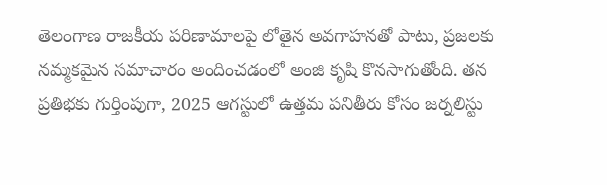తెలంగాణ రాజకీయ పరిణామాలపై లోతైన అవగాహనతో పాటు, ప్రజలకు నమ్మకమైన సమాచారం అందించడంలో అంజి కృషి కొనసాగుతోంది. తన ప్రతిభకు గుర్తింపుగా, 2025 ఆగస్టులో ఉత్తమ పనితీరు కోసం జర్నలిస్టు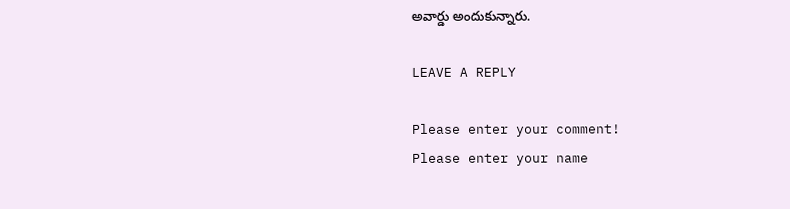అవార్డు అందుకున్నారు.

LEAVE A REPLY

Please enter your comment!
Please enter your name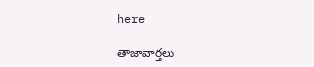here

తాజావార్తలు